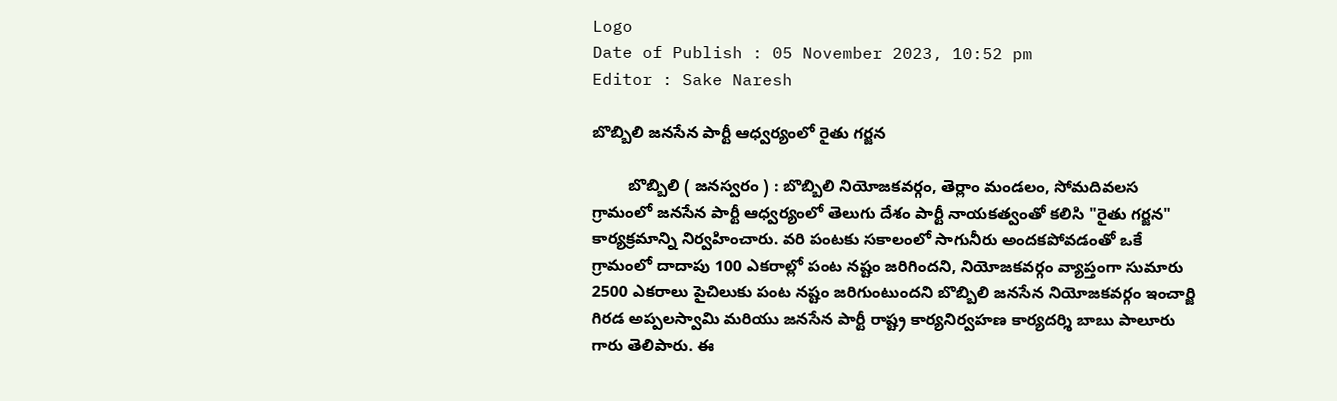Logo
Date of Publish : 05 November 2023, 10:52 pm
Editor : Sake Naresh

బొబ్బిలి జనసేన పార్టీ ఆధ్వర్యంలో రైతు గర్జన

        బొబ్బిలి ( జనస్వరం ) : బొబ్బిలి నియోజకవర్గం, తెర్లాం మండలం, సోమదివలస గ్రామంలో జనసేన పార్టీ ఆధ్వర్యంలో తెలుగు దేశం పార్టీ నాయకత్వంతో కలిసి "రైతు గర్జన" కార్యక్రమాన్ని నిర్వహించారు. వరి పంటకు సకాలంలో సాగునీరు అందకపోవడంతో ఒకే గ్రామంలో దాదాపు 100 ఎకరాల్లో పంట నష్టం జరిగిందని, నియోజకవర్గం వ్యాప్తంగా సుమారు 2500 ఎకరాలు పైచిలుకు పంట నష్టం జరిగుంటుందని బొబ్బిలి జనసేన నియోజకవర్గం ఇంచార్జి గిరడ అప్పలస్వామి మరియు జనసేన పార్టీ రాష్ట్ర కార్యనిర్వహణ కార్యదర్శి బాబు పాలూరు గారు తెలిపారు. ఈ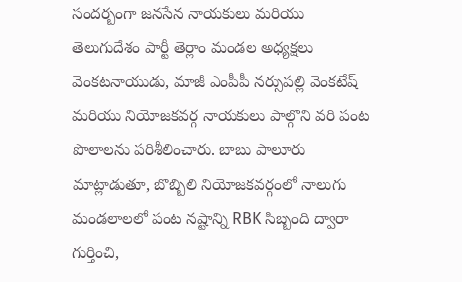సందర్బంగా జనసేన నాయకులు మరియు తెలుగుదేశం పార్టీ తెర్లాం మండల అధ్యక్షలు వెంకటనాయుడు, మాజీ ఎంపీపీ నర్సుపల్లి వెంకటేష్ మరియు నియోజకవర్గ నాయకులు పాల్గొని వరి పంట పొలాలను పరిశీలించారు. బాబు పాలూరు మాట్లాడుతూ, బొబ్బిలి నియోజకవర్గంలో నాలుగు మండలాలలో పంట నష్టాన్ని RBK సిబ్బంది ద్వారా గుర్తించి,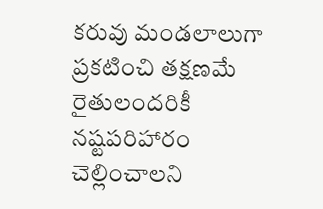కరువు మండలాలుగా ప్రకటించి తక్షణమే రైతులందరికీ నష్టపరిహారం చెల్లించాలని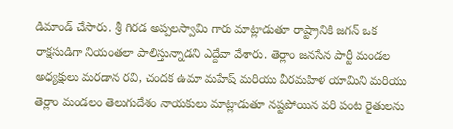డిమాండ్ చేసారు. శ్రీ గిరడ అప్పలస్వామి గారు మాట్లాడుతూ రాష్ట్రానికి జగన్ ఒక రాక్షసుడిగా నియంతలా పాలిస్తున్నాడని ఎద్దేవా వేశారు. తెర్లాం జనసేన పార్టీ మండల అధ్యక్షులు మరడాన రవి, చందక ఉమా మహేష్ మరియు వీరమహిళ యామిని మరియు తెర్లాం మండలం తెలుగుదేశం నాయకులు మాట్లాడుతూ నష్టపోయిన వరి పంట రైతులను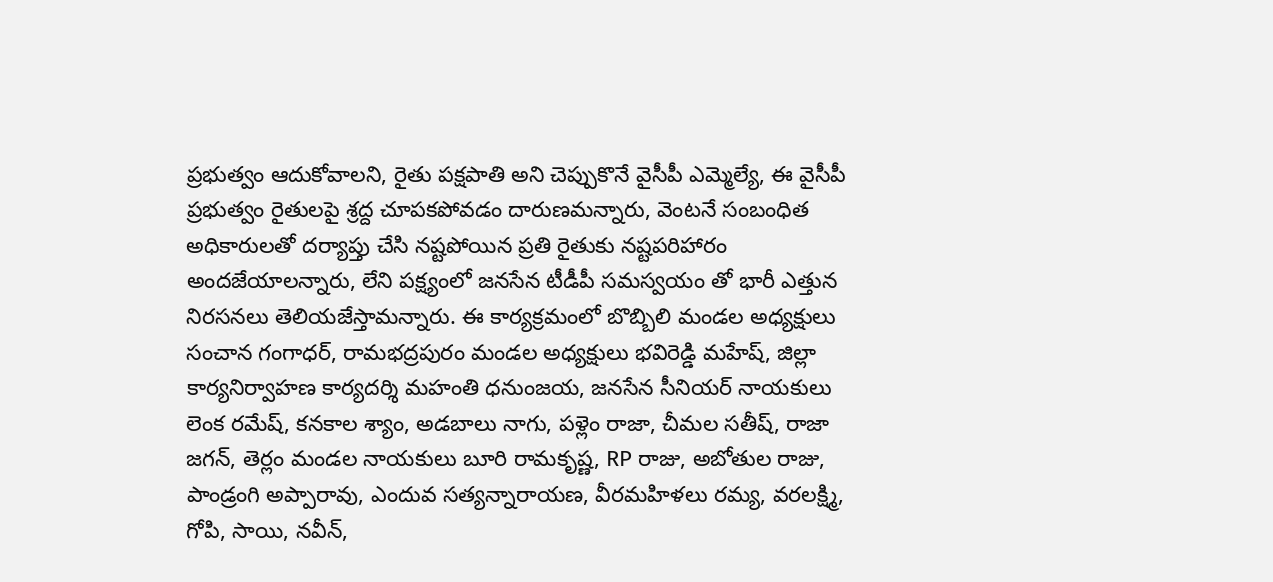ప్రభుత్వం ఆదుకోవాలని, రైతు పక్షపాతి అని చెప్పుకొనే వైసీపీ ఎమ్మెల్యే, ఈ వైసీపీ ప్రభుత్వం రైతులపై శ్రద్ద చూపకపోవడం దారుణమన్నారు, వెంటనే సంబంధిత అధికారులతో దర్యాప్తు చేసి నష్టపోయిన ప్రతి రైతుకు నష్టపరిహారం అందజేయాలన్నారు, లేని పక్ష్యంలో జనసేన టీడీపీ సమస్వయం తో భారీ ఎత్తున నిరసనలు తెలియజేస్తామన్నారు. ఈ కార్యక్రమంలో బొబ్బిలి మండల అధ్యక్షులు సంచాన గంగాధర్, రామభద్రపురం మండల అధ్యక్షులు భవిరెడ్డి మహేష్, జిల్లా కార్యనిర్వాహణ కార్యదర్శి మహంతి ధనుంజయ, జనసేన సీనియర్ నాయకులు లెంక రమేష్, కనకాల శ్యాం, అడబాలు నాగు, పళ్లెం రాజా, చీమల సతీష్, రాజా జగన్, తెర్లం మండల నాయకులు బూరి రామకృష్ణ, RP రాజు, అబోతుల రాజు, పాండ్రంగి అప్పారావు, ఎందువ సత్యన్నారాయణ, వీరమహిళలు రమ్య, వరలక్ష్మి, గోపి, సాయి, నవీన్,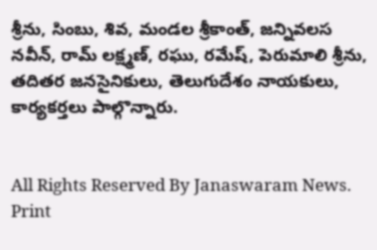శ్రీను, సింబు, శివ, మండల శ్రీకాంత్, జన్నివలస నవీన్, రామ్ లక్ష్మణ్, రఘు, రమేష్, పెరుమాలి శ్రీను, తదితర జనసైనికులు, తెలుగుదేశం నాయకులు, కార్యకర్తలు పాల్గొన్నారు.


All Rights Reserved By Janaswaram News.
Print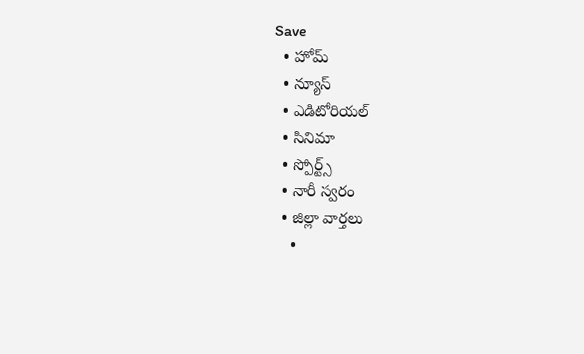Save
  • హోమ్
  • న్యూస్
  • ఎడిటోరియల్
  • సినిమా
  • స్పోర్ట్స్
  • నారీ స్వరం
  • జిల్లా వార్తలు
    •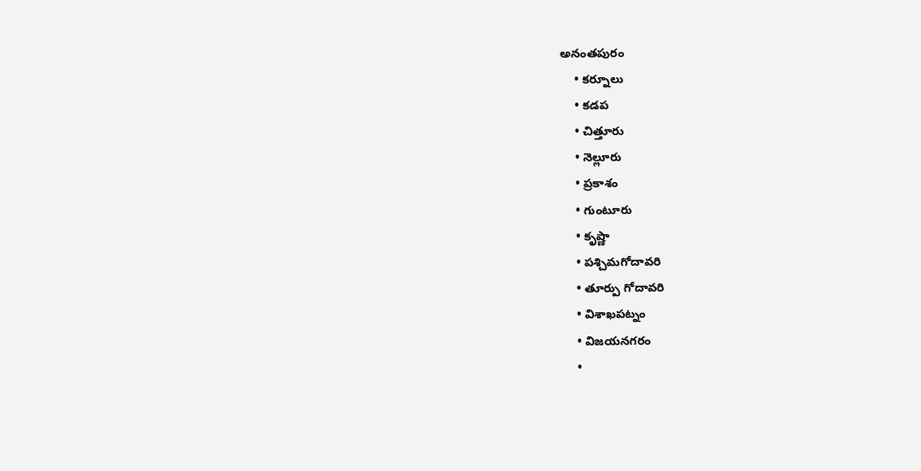అనంతపురం
    • కర్నూలు
    • కడప
    • చిత్తూరు
    • నెల్లూరు
    • ప్రకాశం
    • గుంటూరు
    • కృష్ణా
    • పశ్చిమగోదావరి
    • తూర్పు గోదావరి
    • విశాఖపట్నం
    • విజయనగరం
    •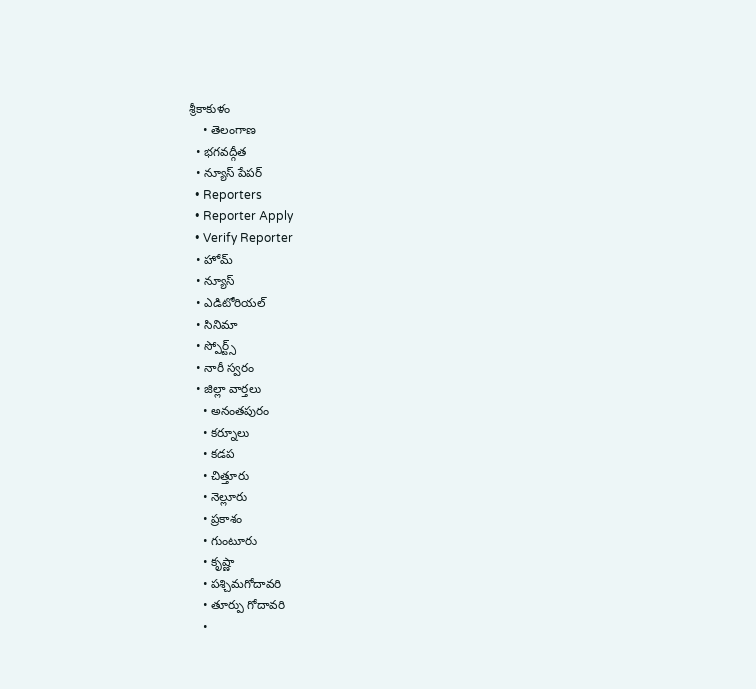శ్రీకాకుళం
    • తెలంగాణ
  • భగవద్గీత
  • న్యూస్ పేపర్
  • Reporters
  • Reporter Apply
  • Verify Reporter
  • హోమ్
  • న్యూస్
  • ఎడిటోరియల్
  • సినిమా
  • స్పోర్ట్స్
  • నారీ స్వరం
  • జిల్లా వార్తలు
    • అనంతపురం
    • కర్నూలు
    • కడప
    • చిత్తూరు
    • నెల్లూరు
    • ప్రకాశం
    • గుంటూరు
    • కృష్ణా
    • పశ్చిమగోదావరి
    • తూర్పు గోదావరి
    •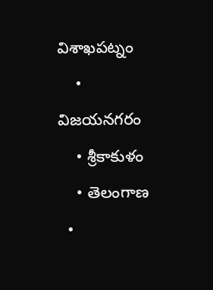విశాఖపట్నం
    • విజయనగరం
    • శ్రీకాకుళం
    • తెలంగాణ
  •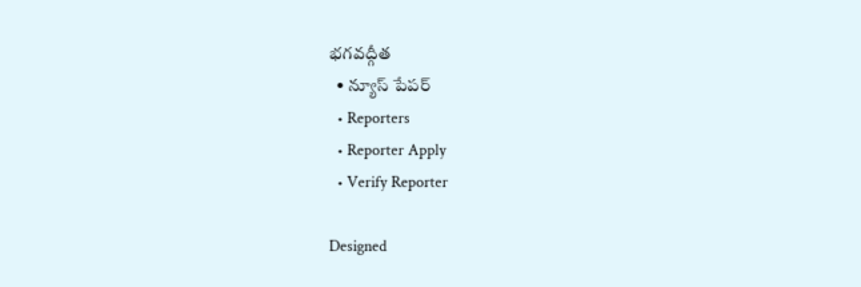భగవద్గీత
  • న్యూస్ పేపర్
  • Reporters
  • Reporter Apply
  • Verify Reporter

Designed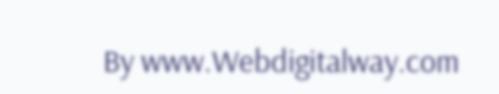By www.Webdigitalway.com